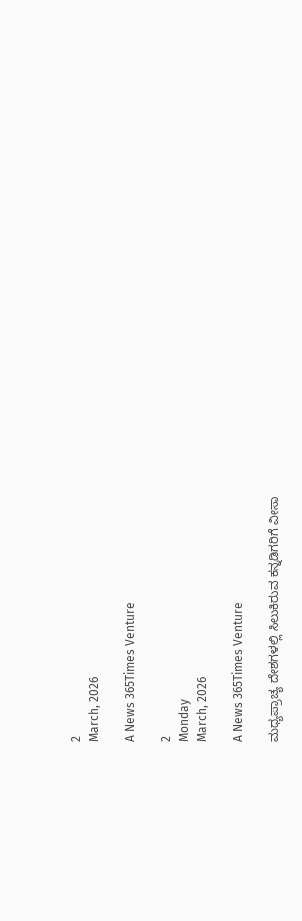2
March, 2026

A News 365Times Venture

2
Monday
March, 2026

A News 365Times Venture

ಮಧ್ಯಪ್ರಾಚ್ಯ ದೇಶಗಳಲ್ಲಿ ಸಿಲುಕಿರುವ ಕನ್ನಡಿಗರಿಗೆ ವೀಸಾ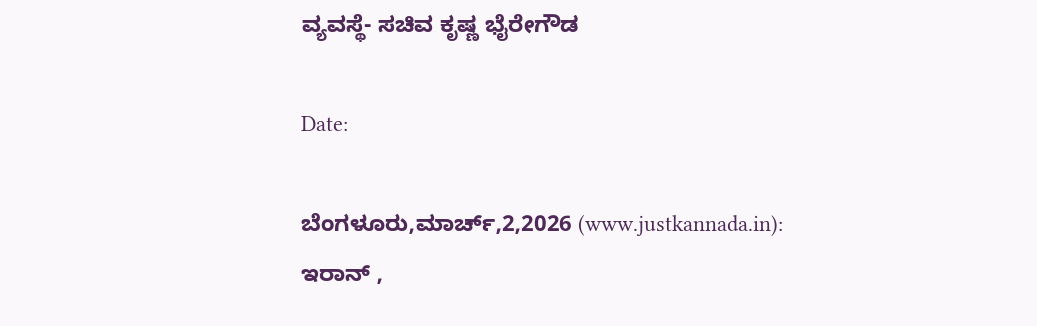ವ್ಯವಸ್ಥೆ- ಸಚಿವ ಕೃಷ್ಣ ಭೈರೇಗೌಡ

Date:

ಬೆಂಗಳೂರು,ಮಾರ್ಚ್,2,2026 (www.justkannada.in):  ಇರಾನ್ ,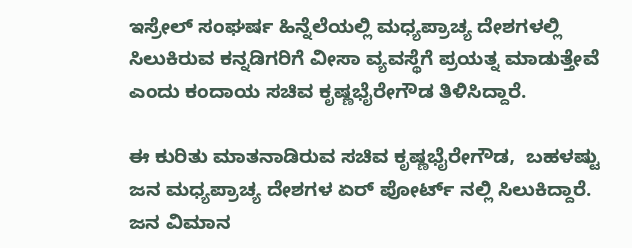ಇಸ್ರೇಲ್ ಸಂಘರ್ಷ ಹಿನ್ನೆಲೆಯಲ್ಲಿ ಮಧ್ಯಪ್ರಾಚ್ಯ ದೇಶಗಳಲ್ಲಿ ಸಿಲುಕಿರುವ ಕನ್ನಡಿಗರಿಗೆ ವೀಸಾ ವ್ಯವಸ್ಥೆಗೆ ಪ್ರಯತ್ನ ಮಾಡುತ್ತೇವೆ ಎಂದು ಕಂದಾಯ ಸಚಿವ ಕೃಷ್ಣಭೈರೇಗೌಡ ತಿಳಿಸಿದ್ದಾರೆ.

ಈ ಕುರಿತು ಮಾತನಾಡಿರುವ ಸಚಿವ ಕೃಷ್ಣಭೈರೇಗೌಡ,  ಬಹಳಷ್ಟು ಜನ ಮಧ್ಯಪ್ರಾಚ್ಯ ದೇಶಗಳ ಏರ್ ಪೋರ್ಟ್ ನಲ್ಲಿ ಸಿಲುಕಿದ್ದಾರೆ. ಜನ ವಿಮಾನ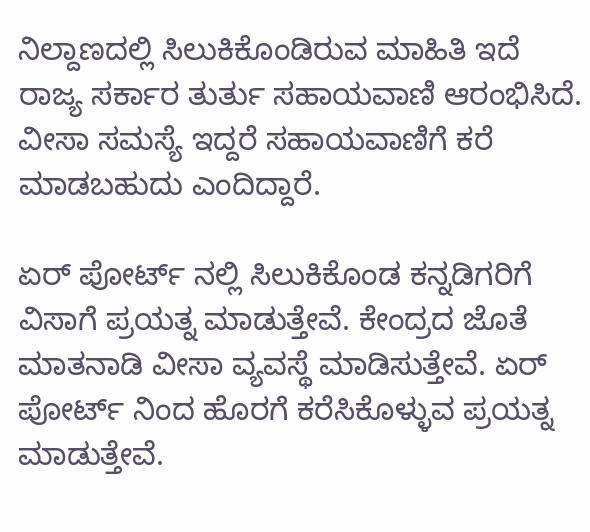ನಿಲ್ದಾಣದಲ್ಲಿ ಸಿಲುಕಿಕೊಂಡಿರುವ ಮಾಹಿತಿ ಇದೆ ರಾಜ್ಯ ಸರ್ಕಾರ ತುರ್ತು ಸಹಾಯವಾಣಿ ಆರಂಭಿಸಿದೆ.  ವೀಸಾ ಸಮಸ್ಯೆ ಇದ್ದರೆ ಸಹಾಯವಾಣಿಗೆ ಕರೆ ಮಾಡಬಹುದು ಎಂದಿದ್ದಾರೆ.

ಏರ್ ಪೋರ್ಟ್ ನಲ್ಲಿ ಸಿಲುಕಿಕೊಂಡ ಕನ್ನಡಿಗರಿಗೆ ವಿಸಾಗೆ ಪ್ರಯತ್ನ ಮಾಡುತ್ತೇವೆ. ಕೇಂದ್ರದ ಜೊತೆ ಮಾತನಾಡಿ ವೀಸಾ ವ್ಯವಸ್ಥೆ ಮಾಡಿಸುತ್ತೇವೆ. ಏರ್ ಪೋರ್ಟ್ ನಿಂದ ಹೊರಗೆ ಕರೆಸಿಕೊಳ್ಳುವ ಪ್ರಯತ್ನ ಮಾಡುತ್ತೇವೆ.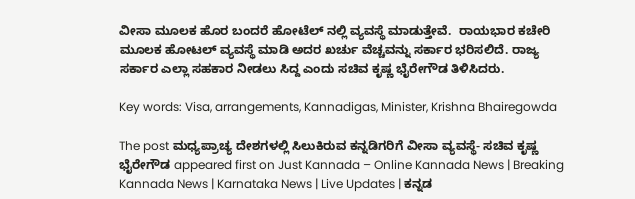ವೀಸಾ ಮೂಲಕ ಹೊರ ಬಂದರೆ ಹೋಟೆಲ್ ನಲ್ಲಿ ವ್ಯವಸ್ಥೆ ಮಾಡುತ್ತೇವೆ.  ರಾಯಭಾರ ಕಚೇರಿ ಮೂಲಕ ಹೋಟಲ್ ವ್ಯವಸ್ಥೆ ಮಾಡಿ ಅದರ ಖರ್ಚು ವೆಚ್ಚವನ್ನು ಸರ್ಕಾರ ಭರಿಸಲಿದೆ. ರಾಜ್ಯ ಸರ್ಕಾರ ಎಲ್ಲಾ ಸಹಕಾರ ನೀಡಲು ಸಿದ್ದ ಎಂದು ಸಚಿವ ಕೃಷ್ಣ ಭೈರೇಗೌಡ ತಿಳಿಸಿದರು.

Key words: Visa, arrangements, Kannadigas, Minister, Krishna Bhairegowda

The post ಮಧ್ಯಪ್ರಾಚ್ಯ ದೇಶಗಳಲ್ಲಿ ಸಿಲುಕಿರುವ ಕನ್ನಡಿಗರಿಗೆ ವೀಸಾ ವ್ಯವಸ್ಥೆ- ಸಚಿವ ಕೃಷ್ಣ ಭೈರೇಗೌಡ appeared first on Just Kannada – Online Kannada News | Breaking Kannada News | Karnataka News | Live Updates | ಕನ್ನಡ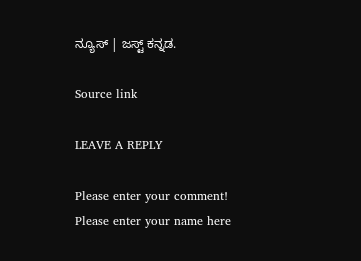ನ್ಯೂಸ್ | ಜಸ್ಟ್ ಕನ್ನಡ.

Source link

LEAVE A REPLY

Please enter your comment!
Please enter your name here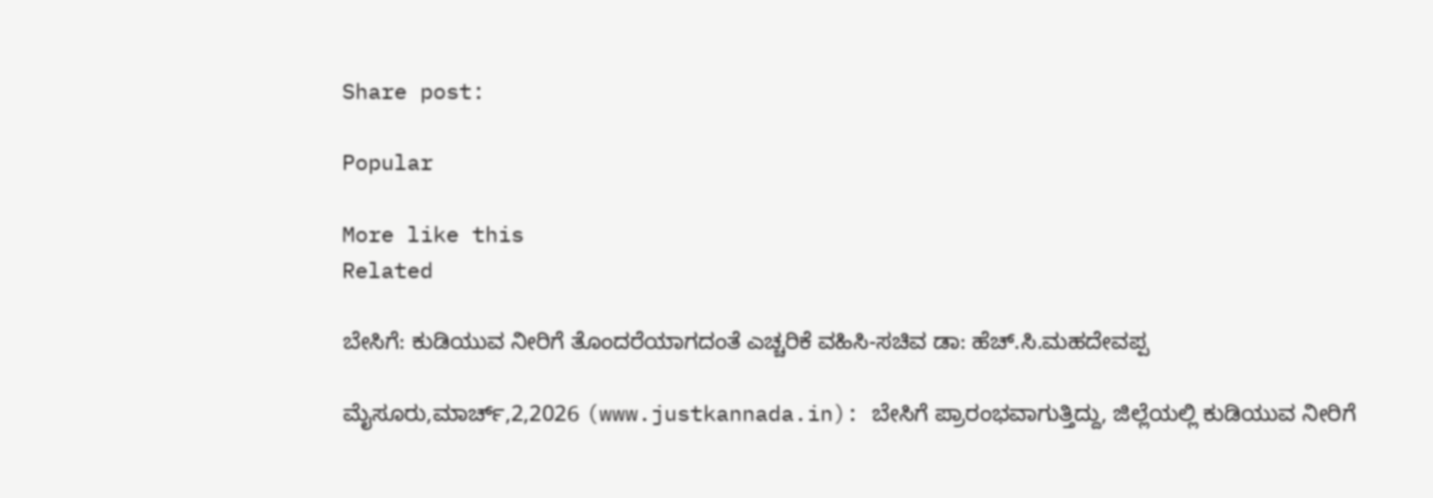Share post:

Popular

More like this
Related

ಬೇಸಿಗೆ: ಕುಡಿಯುವ ನೀರಿಗೆ ತೊಂದರೆಯಾಗದಂತೆ ಎಚ್ಚರಿಕೆ ವಹಿಸಿ-ಸಚಿವ ಡಾ: ಹೆಚ್.ಸಿ.ಮಹದೇವಪ್ಪ

ಮೈಸೂರು,ಮಾರ್ಚ್,2,2026 (www.justkannada.in): ಬೇಸಿಗೆ ಪ್ರಾರಂಭವಾಗುತ್ತಿದ್ದು, ಜಿಲ್ಲೆಯಲ್ಲಿ ಕುಡಿಯುವ ನೀರಿಗೆ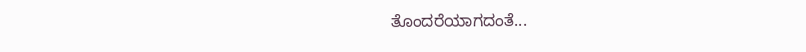ತೊಂದರೆಯಾಗದಂತೆ...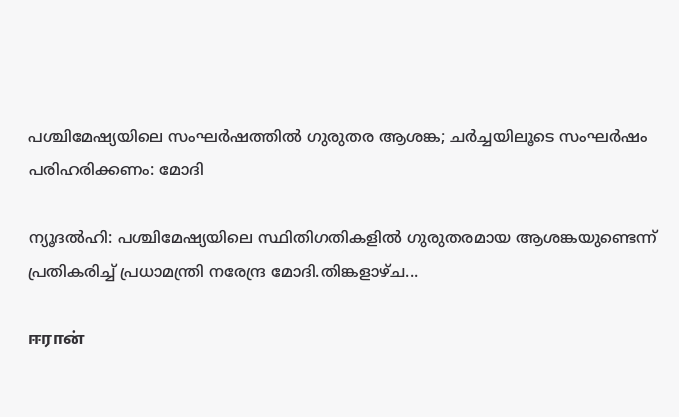പശ്ചിമേഷ്യയിലെ സംഘര്‍ഷത്തില്‍ ഗുരുതര ആശങ്ക; ചര്‍ച്ചയിലൂടെ സംഘര്‍ഷം പരിഹരിക്കണം: മോദി

ന്യൂദല്‍ഹി: പശ്ചിമേഷ്യയിലെ സ്ഥിതിഗതികളില്‍ ഗുരുതരമായ ആശങ്കയുണ്ടെന്ന് പ്രതികരിച്ച് പ്രധാമന്ത്രി നരേന്ദ്ര മോദി.തിങ്കളാഴ്ച...

ஈரான்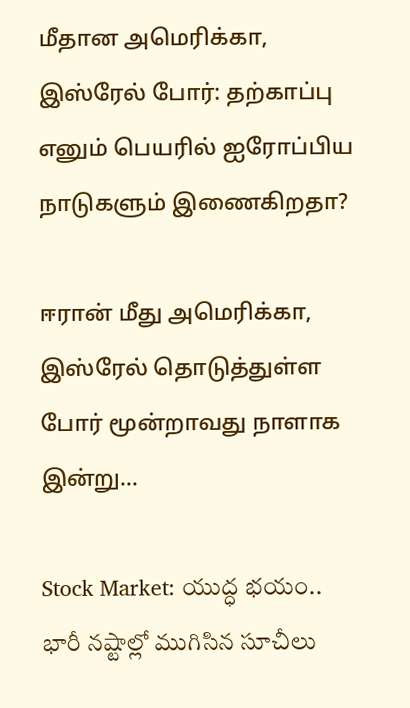மீதான அமெரிக்கா, இஸ்ரேல் போர்: தற்காப்பு எனும் பெயரில் ஐரோப்பிய நாடுகளும் இணைகிறதா?

ஈரான் மீது அமெரிக்கா, இஸ்ரேல் தொடுத்துள்ள போர் மூன்றாவது நாளாக இன்று...

Stock Market: యుద్ధ భయం.. భారీ నష్టాల్లో ముగిసిన సూచీలు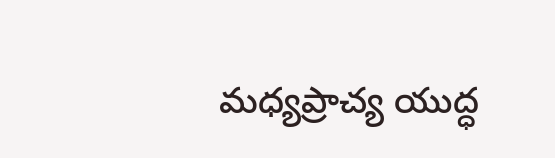మధ్యప్రాచ్య యుద్ధ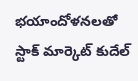భయాందోళనలతో స్టాక్ మార్కెట్ కుదేల్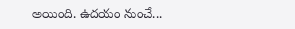అయింది. ఉదయం నుంచే...